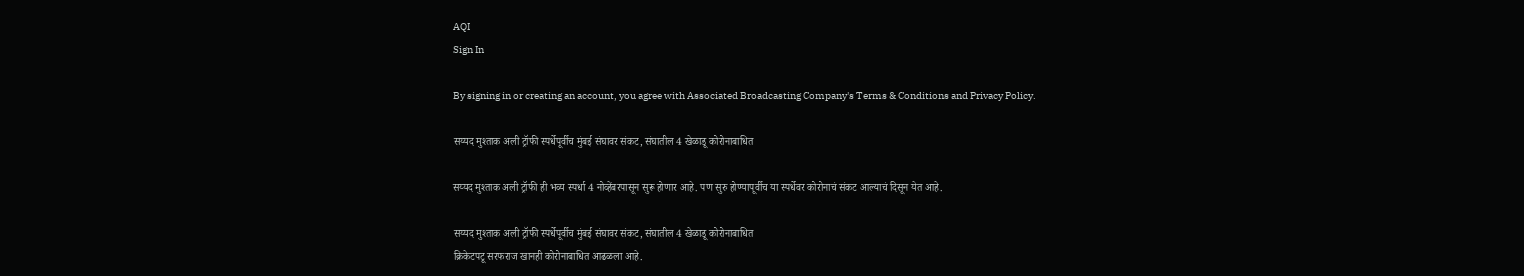AQI
Sign In

By signing in or creating an account, you agree with Associated Broadcasting Company's Terms & Conditions and Privacy Policy.

सय्यद मुश्ताक अली ट्रॉफी स्पर्धेपूर्वीच मुंबई संघावर संकट, संघातील 4 खेळाडू कोरोनाबाधित

सय्यद मुश्ताक अली ट्रॉफी ही भव्य स्पर्धा 4 नोव्हेंबरपासून सुरू होणार आहे. पण सुरु होण्यापूर्वीच या स्पर्धेवर कोरोनाचं संकट आल्याचं दिसून येत आहे.

सय्यद मुश्ताक अली ट्रॉफी स्पर्धेपूर्वीच मुंबई संघावर संकट, संघातील 4 खेळाडू कोरोनाबाधित
क्रिकेटपटू सरफराज खानही कोरोनाबाधित आढळला आहे.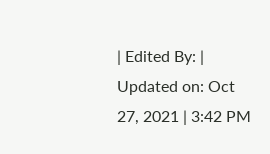| Edited By: | Updated on: Oct 27, 2021 | 3:42 PM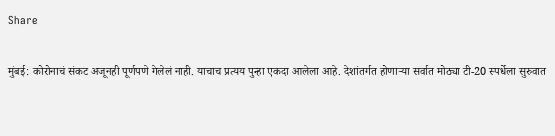Share

मुंबई: कोरोनाचं संकट अजूनही पूर्णपणे गेलेलं नाही. याचाच प्रत्यय पुन्हा एकदा आलेला आहे. देशांतर्गत होणाऱ्या सर्वात मोठ्या टी-20 स्पर्धेला सुरुवात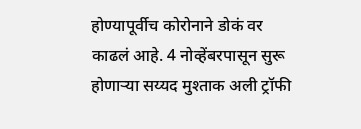होण्यापूर्वीच कोरोनाने डोकं वर काढलं आहे. 4 नोव्हेंबरपासून सुरू होणाऱ्या सय्यद मुश्ताक अली ट्रॉफी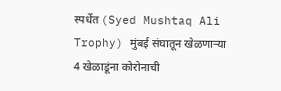स्पर्धेत (Syed Mushtaq Ali Trophy) मुंबई संघातून खेळणाऱ्या 4 खेळाडूंना कोरोनाची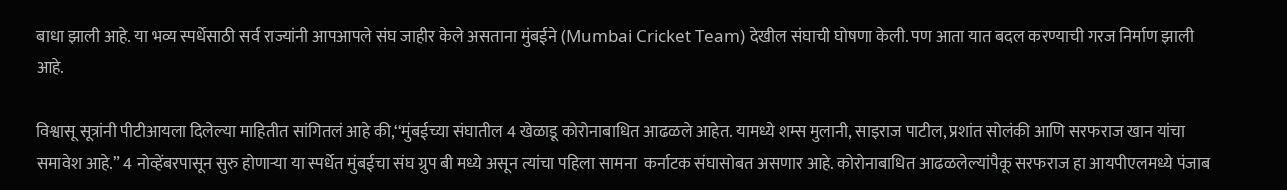बाधा झाली आहे. या भव्य स्पर्धेसाठी सर्व राज्यांनी आपआपले संघ जाहीर केले असताना मुंबईने (Mumbai Cricket Team) देखील संघाची घोषणा केली. पण आता यात बदल करण्याची गरज निर्माण झाली आहे.

विश्वासू सूत्रांनी पीटीआयला दिलेल्या माहितीत सांगितलं आहे की,‘‘मुंबईच्या संघातील 4 खेळाडू कोरोनाबाधित आढळले आहेत. यामध्ये शम्स मुलानी, साइराज पाटील, प्रशांत सोलंकी आणि सरफराज खान यांचा समावेश आहे.” 4 नोव्हेंबरपासून सुरु होणाऱ्या या स्पर्धेत मुंबईचा संघ ग्रुप बी मध्ये असून त्यांचा पहिला सामना  कर्नाटक संघासोबत असणार आहे. कोरोनाबाधित आढळलेल्यांपैकू सरफराज हा आयपीएलमध्ये पंजाब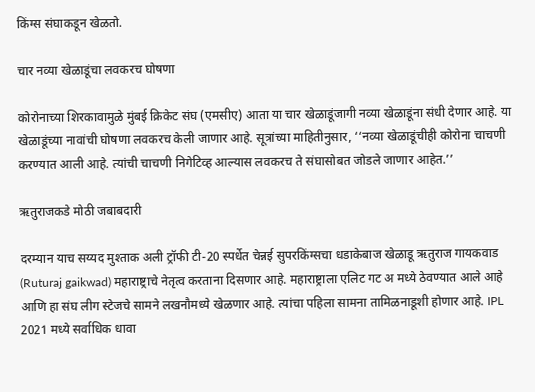किंग्स संघाकडून खेळतो.

चार नव्या खेळाडूंचा लवकरच घोषणा

कोरोनाच्या शिरकावामुळे मुंबई क्रिकेट संघ (एमसीए) आता या चार खेळाडूंजागी नव्या खेळाडूंना संधी देणार आहे. या खेळाडूंच्या नावांची घोषणा लवकरच केली जाणार आहे. सूत्रांच्या माहितीनुसार, ‘‘नव्या खेळाडूंचीही कोरोना चाचणी करण्यात आली आहे. त्यांची चाचणी निगेटिव्ह आल्यास लवकरच ते संघासोबत जोडले जाणार आहेत.’’

ऋतुराजकडे मोठी जबाबदारी

दरम्यान याच सय्यद मुश्ताक अली ट्रॉफी टी-20 स्पर्धेत चेन्नई सुपरकिंग्सचा धडाकेबाज खेळाडू ऋतुराज गायकवाड (Ruturaj gaikwad) महाराष्ट्राचे नेतृत्व करताना दिसणार आहे. महाराष्ट्राला एलिट गट अ मध्ये ठेवण्यात आले आहे आणि हा संघ लीग स्टेजचे सामने लखनौमध्ये खेळणार आहे. त्यांचा पहिला सामना तामिळनाडूशी होणार आहे. IPL 2021 मध्ये सर्वाधिक धावा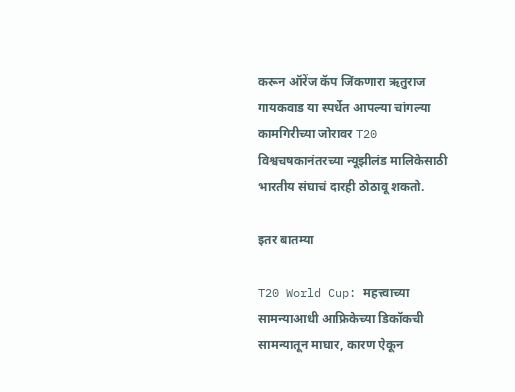करून ऑरेंज कॅप जिंकणारा ऋतुराज गायकवाड या स्पर्धेत आपल्या चांगल्या कामगिरीच्या जोरावर T20 विश्वचषकानंतरच्या न्यूझीलंड मालिकेसाठी भारतीय संघाचं दारही ठोठावू शकतो.

इतर बातम्या

T20 World Cup: महत्त्वाच्या सामन्याआधी आफ्रिकेच्या डिकॉकची सामन्यातून माघार, कारण ऐकून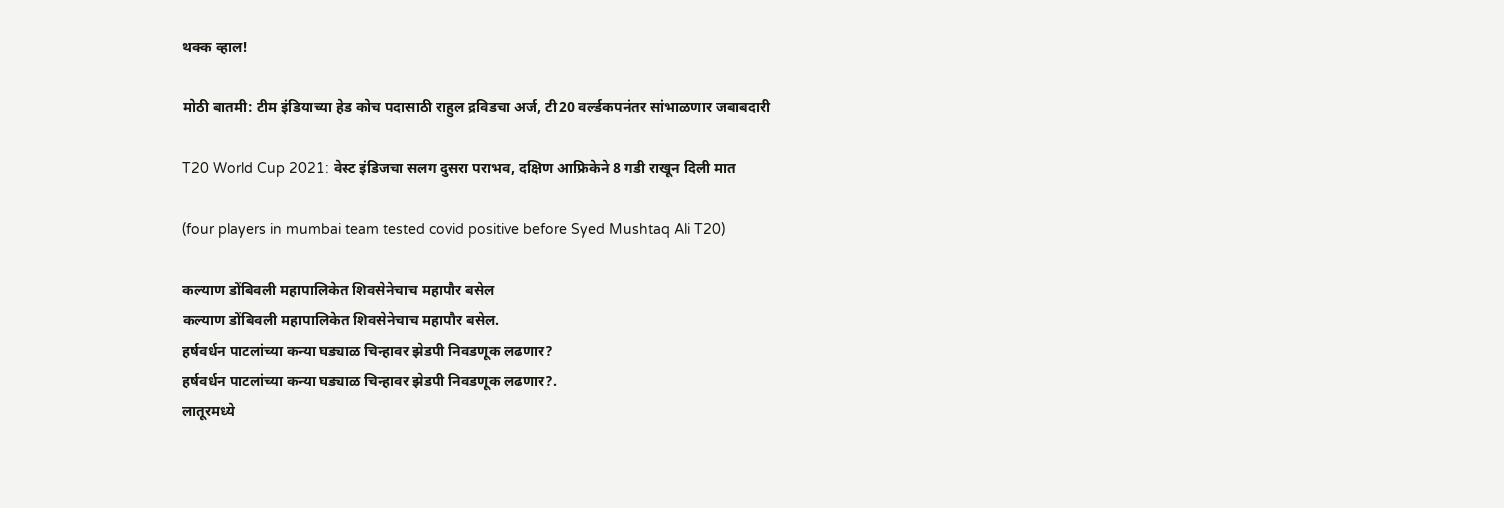थक्क व्हाल!

मोठी बातमी: टीम इंडियाच्या हेड कोच पदासाठी राहुल द्रविडचा अर्ज, टी20 वर्ल्डकपनंतर सांभाळणार जबाबदारी

T20 World Cup 2021: वेस्ट इंडिजचा सलग दुसरा पराभव, दक्षिण आफ्रिकेने 8 गडी राखून दिली मात

(four players in mumbai team tested covid positive before Syed Mushtaq Ali T20)

कल्याण डोंबिवली महापालिकेत शिवसेनेचाच महापौर बसेल
कल्याण डोंबिवली महापालिकेत शिवसेनेचाच महापौर बसेल.
हर्षवर्धन पाटलांच्या कन्या घड्याळ चिन्हावर झेडपी निवडणूक लढणार?
हर्षवर्धन पाटलांच्या कन्या घड्याळ चिन्हावर झेडपी निवडणूक लढणार?.
लातूरमध्ये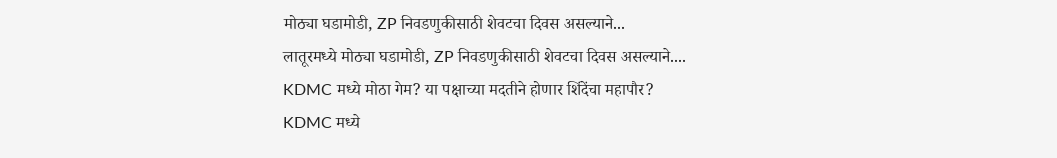मोठ्या घडामोडी, ZP निवडणुकीसाठी शेवटचा दिवस असल्याने...
लातूरमध्ये मोठ्या घडामोडी, ZP निवडणुकीसाठी शेवटचा दिवस असल्याने....
KDMC मध्ये मोठा गेम? या पक्षाच्या मदतीने होणार शिंदेंचा महापौर?
KDMC मध्ये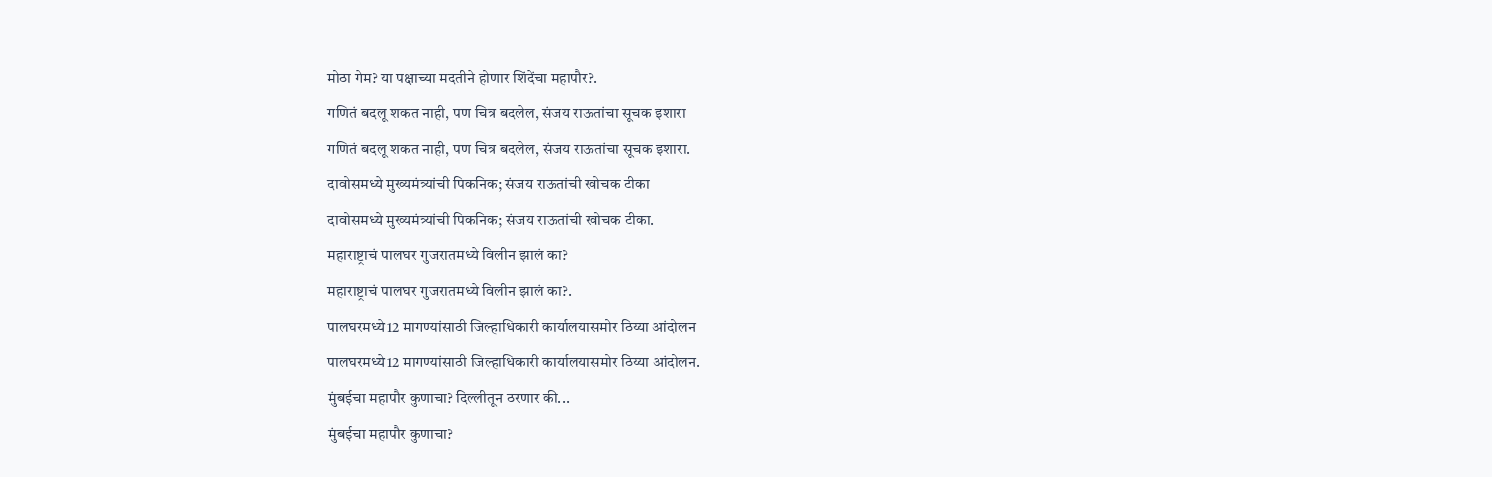मोठा गेम? या पक्षाच्या मदतीने होणार शिंदेंचा महापौर?.
गणितं बदलू शकत नाही, पण चित्र बदलेल, संजय राऊतांचा सूचक इशारा
गणितं बदलू शकत नाही, पण चित्र बदलेल, संजय राऊतांचा सूचक इशारा.
दावोसमध्ये मुख्यमंत्र्यांची पिकनिक; संजय राऊतांची खोचक टीका
दावोसमध्ये मुख्यमंत्र्यांची पिकनिक; संजय राऊतांची खोचक टीका.
महाराष्ट्राचं पालघर गुजरातमध्ये विलीन झालं का?
महाराष्ट्राचं पालघर गुजरातमध्ये विलीन झालं का?.
पालघरमध्ये12 मागण्यांसाठी जिल्हाधिकारी कार्यालयासमोर ठिय्या आंदोलन
पालघरमध्ये12 मागण्यांसाठी जिल्हाधिकारी कार्यालयासमोर ठिय्या आंदोलन.
मुंबईचा महापौर कुणाचा? दिल्लीतून ठरणार की...
मुंबईचा महापौर कुणाचा?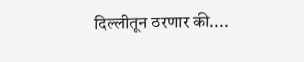दिल्लीतून ठरणार की....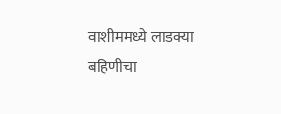वाशीममध्ये लाडक्या बहिणीचा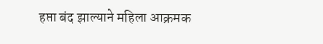हप्ता बंद झाल्याने महिला आक्रमक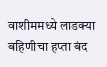वाशीममध्ये लाडक्या बहिणीचा हप्ता बंद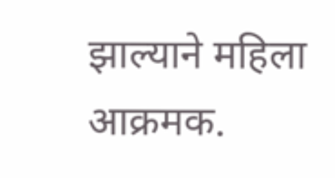झाल्याने महिला आक्रमक.